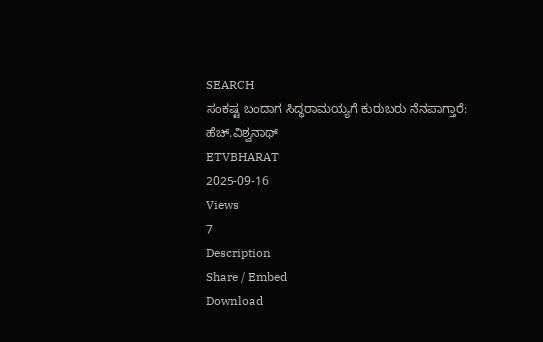SEARCH
ಸಂಕಷ್ಟ ಬಂದಾಗ ಸಿದ್ಧರಾಮಯ್ಯಗೆ ಕುರುಬರು ನೆನಪಾಗ್ತಾರೆ: ಹೆಚ್.ವಿಶ್ವನಾಥ್
ETVBHARAT
2025-09-16
Views
7
Description
Share / Embed
Download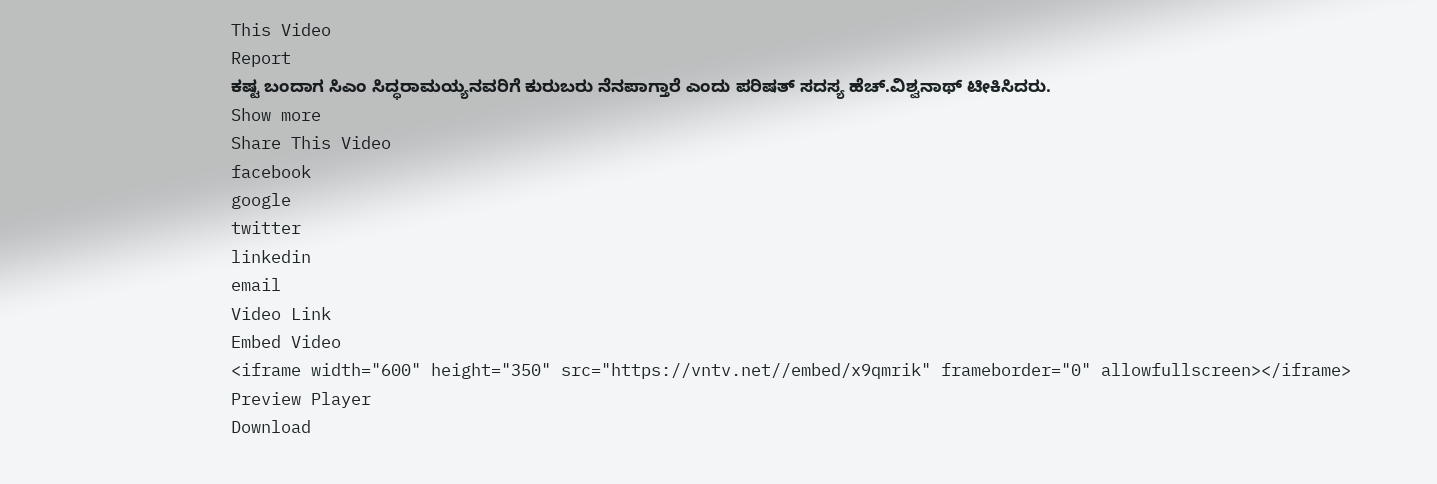This Video
Report
ಕಷ್ಟ ಬಂದಾಗ ಸಿಎಂ ಸಿದ್ಧರಾಮಯ್ಯನವರಿಗೆ ಕುರುಬರು ನೆನಪಾಗ್ತಾರೆ ಎಂದು ಪರಿಷತ್ ಸದಸ್ಯ ಹೆಚ್.ವಿಶ್ವನಾಥ್ ಟೀಕಿಸಿದರು.
Show more
Share This Video
facebook
google
twitter
linkedin
email
Video Link
Embed Video
<iframe width="600" height="350" src="https://vntv.net//embed/x9qmrik" frameborder="0" allowfullscreen></iframe>
Preview Player
Download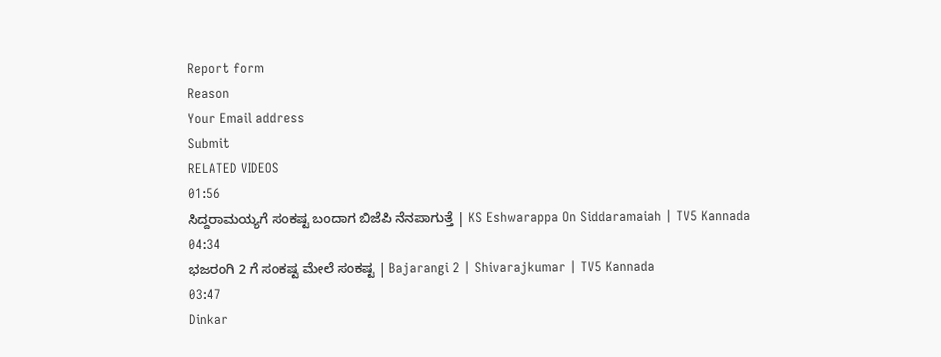Report form
Reason
Your Email address
Submit
RELATED VIDEOS
01:56
ಸಿದ್ದರಾಮಯ್ಯಗೆ ಸಂಕಷ್ಟ ಬಂದಾಗ ಬಿಜೆಪಿ ನೆನಪಾಗುತ್ತೆ | KS Eshwarappa On Siddaramaiah | TV5 Kannada
04:34
ಭಜರಂಗಿ 2 ಗೆ ಸಂಕಷ್ಟ ಮೇಲೆ ಸಂಕಷ್ಟ | Bajarangi 2 | Shivarajkumar | TV5 Kannada
03:47
Dinkar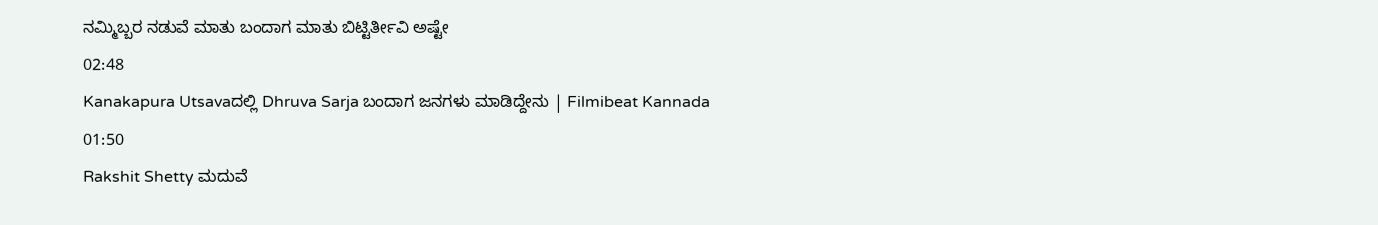ನಮ್ಮಿಬ್ಬರ ನಡುವೆ ಮಾತು ಬಂದಾಗ ಮಾತು ಬಿಟ್ಟಿರ್ತೀವಿ ಅಷ್ಟೇ
02:48
Kanakapura Utsavaದಲ್ಲಿ Dhruva Sarja ಬಂದಾಗ ಜನಗಳು ಮಾಡಿದ್ದೇನು | Filmibeat Kannada
01:50
Rakshit Shetty ಮದುವೆ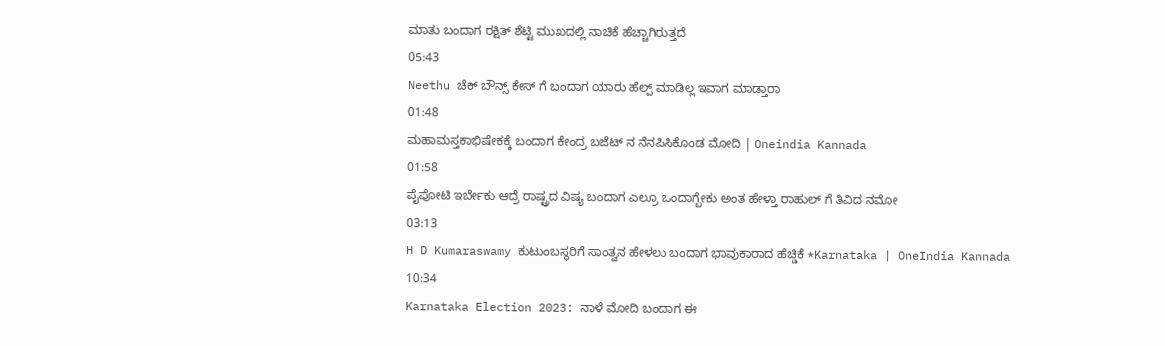ಮಾತು ಬಂದಾಗ ರಕ್ಷಿತ್ ಶೆಟ್ಟಿ ಮುಖದಲ್ಲಿ ನಾಚಿಕೆ ಹೆಚ್ಚಾಗಿರುತ್ತದೆ
05:43
Neethu ಚೆಕ್ ಬೌನ್ಸ್ ಕೇಸ್ ಗೆ ಬಂದಾಗ ಯಾರು ಹೆಲ್ಪ್ ಮಾಡಿಲ್ಲ ಇವಾಗ ಮಾಡ್ತಾರಾ
01:48
ಮಹಾಮಸ್ತಕಾಭಿಷೇಕಕ್ಕೆ ಬಂದಾಗ ಕೇಂದ್ರ ಬಜೆಟ್ ನ ನೆನಪಿಸಿಕೊಂಡ ಮೋದಿ | Oneindia Kannada
01:58
ಪೈಪೋಟಿ ಇರ್ಬೇಕು ಆದ್ರೆ ರಾಷ್ಟ್ರದ ವಿಷ್ಯ ಬಂದಾಗ ಎಲ್ರೂ ಒಂದಾಗ್ಬೇಕು ಅಂತ ಹೇಳ್ತಾ ರಾಹುಲ್ ಗೆ ತಿವಿದ ನಮೋ
03:13
H D Kumaraswamy ಕುಟುಂಬಸ್ಥರಿಗೆ ಸಾಂತ್ವನ ಹೇಳಲು ಬಂದಾಗ ಭಾವುಕಾರಾದ ಹೆಚ್ಡಿಕೆ *Karnataka | OneIndia Kannada
10:34
Karnataka Election 2023: ನಾಳೆ ಮೋದಿ ಬಂದಾಗ ಈ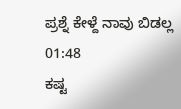ಪ್ರಶ್ನೆ ಕೇಳ್ದೆ ನಾವು ಬಿಡಲ್ಲ
01:48
ಕಷ್ಟ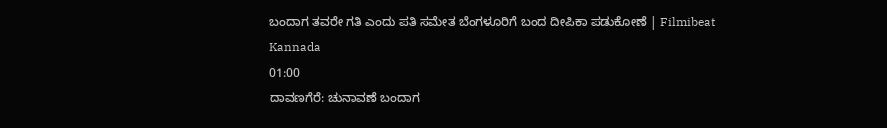ಬಂದಾಗ ತವರೇ ಗತಿ ಎಂದು ಪತಿ ಸಮೇತ ಬೆಂಗಳೂರಿಗೆ ಬಂದ ದೀಪಿಕಾ ಪಡುಕೋಣೆ | Filmibeat Kannada
01:00
ದಾವಣಗೆರೆ: ಚುನಾವಣೆ ಬಂದಾಗ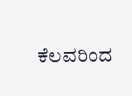ಕೆಲವರಿಂದ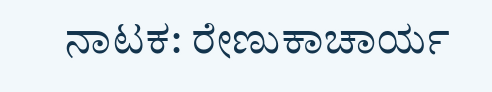ನಾಟಕ: ರೇಣುಕಾಚಾರ್ಯ